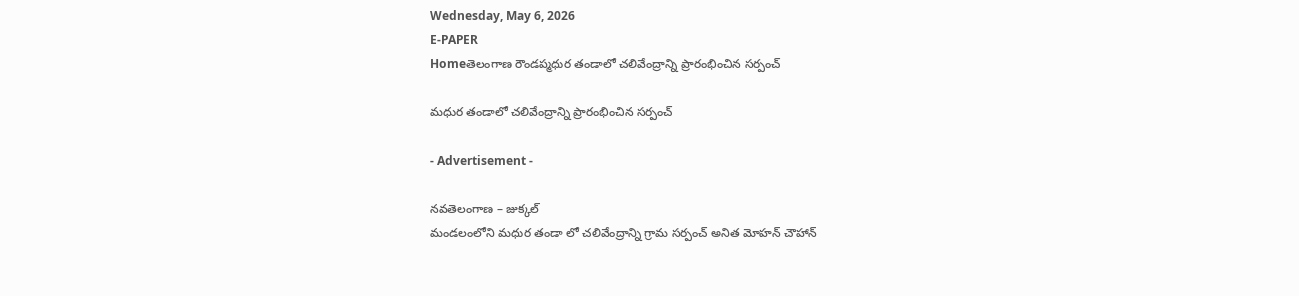Wednesday, May 6, 2026
E-PAPER
Homeతెలంగాణ రౌండప్మధుర తండాలో చలివేంద్రాన్ని ప్రారంభించిన సర్పంచ్

మధుర తండాలో చలివేంద్రాన్ని ప్రారంభించిన సర్పంచ్

- Advertisement -

నవతెలంగాణ – జుక్కల్
మండలంలోని మధుర తండా లో చలివేంద్రాన్ని గ్రామ సర్పంచ్ అనిత మోహన్ చౌహాన్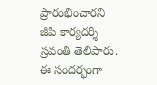ప్రారంభించారని జీపి కార్యదర్శి స్రవంతి తెలిపారు. ఈ సందర్భంగా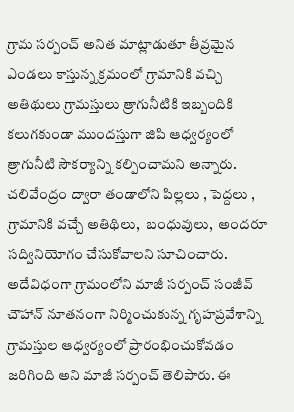గ్రామ సర్పంచ్ అనిత మాట్లాడుతూ తీవ్రమైన  ఎండలు కాస్తున్న క్రమంలో గ్రామానికి వచ్చి అతిథులు గ్రామస్తులు త్రాగునీటికి ఇబ్బందికి కలుగకుండా ముందస్తుగా జిపి ఆధ్వర్యంలో త్రాగునీటి సౌకర్యాన్ని కల్పించామని అన్నారు. చలివేంద్రం ద్వారా తండాలోని పిల్లలు , పెద్దలు , గ్రామానికి వచ్చే అతిథిలు,  బంధువులు,  అందరూ సద్వినియోగం చేసుకోవాలని సూచించారు. అదేవిధంగా గ్రామంలోని మాజీ సర్పంచ్ సంజీవ్ చౌహాన్ నూతనంగా నిర్మించుకున్న గృహప్రవేశాన్ని గ్రామస్తుల ఆధ్వర్యంలో ప్రారంభించుకోవడం జరిగింది అని మాజీ సర్పంచ్ తెలిపారు. ఈ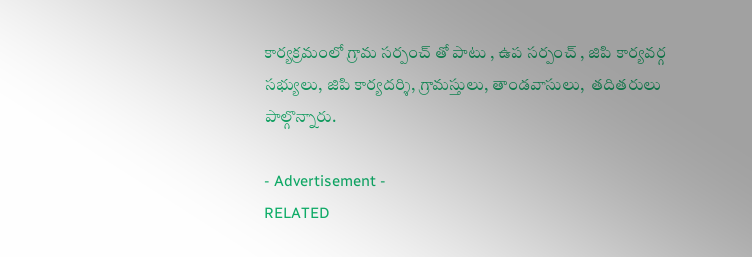కార్యక్రమంలో గ్రామ సర్పంచ్ తో పాటు , ఉప సర్పంచ్ , జిపి కార్యవర్గ సభ్యులు, జిపి కార్యదర్శి, గ్రామస్తులు, తాండవాసులు,  తదితరులు పాల్గొన్నారు.

- Advertisement -
RELATED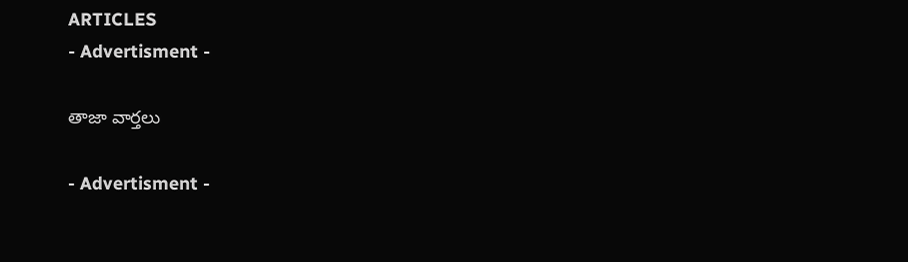ARTICLES
- Advertisment -

తాజా వార్తలు

- Advertisment -